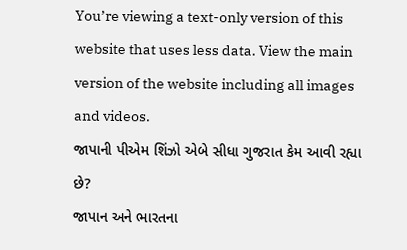You’re viewing a text-only version of this website that uses less data. View the main version of the website including all images and videos.
જાપાની પીએમ શિંઝો એબે સીધા ગુજરાત કેમ આવી રહ્યા છે?
જાપાન અને ભારતના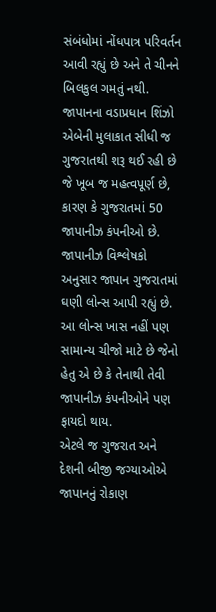સંબંધોમાં નોંધપાત્ર પરિવર્તન આવી રહ્યું છે અને તે ચીનને બિલકુલ ગમતું નથી. જાપાનના વડાપ્રધાન શિંઝો એબેની મુલાકાત સીધી જ ગુજરાતથી શરૂ થઈ રહી છે જે ખૂબ જ મહત્વપૂર્ણ છે, કારણ કે ગુજરાતમાં 50 જાપાનીઝ કંપનીઓ છે.
જાપાનીઝ વિશ્લેષકો અનુસાર જાપાન ગુજરાતમાં ઘણી લોન્સ આપી રહ્યું છે. આ લોન્સ ખાસ નહીં પણ સામાન્ય ચીજો માટે છે જેનો હેતુ એ છે કે તેનાથી તેવી જાપાનીઝ કંપનીઓને પણ ફાયદો થાય.
એટલે જ ગુજરાત અને દેશની બીજી જગ્યાઓએ જાપાનનું રોકાણ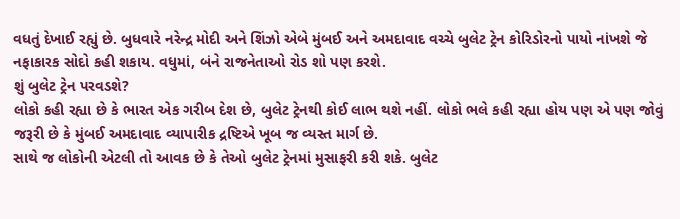વધતું દેખાઈ રહ્યું છે. બુધવારે નરેન્દ્ર મોદી અને શિંઝો એબે મુંબઈ અને અમદાવાદ વચ્ચે બુલેટ ટ્રેન કોરિડોરનો પાયો નાંખશે જે નફાકારક સોદો કહી શકાય. વધુમાં, બંને રાજનેતાઓ રોડ શો પણ કરશે.
શું બુલેટ ટ્રેન પરવડશે?
લોકો કહી રહ્યા છે કે ભારત એક ગરીબ દેશ છે, બુલેટ ટ્રેનથી કોઈ લાભ થશે નહીં. લોકો ભલે કહી રહ્યા હોય પણ એ પણ જોવું જરૂરી છે કે મુંબઈ અમદાવાદ વ્યાપારીક દ્રષ્ટિએ ખૂબ જ વ્યસ્ત માર્ગ છે.
સાથે જ લોકોની એટલી તો આવક છે કે તેઓ બુલેટ ટ્રેનમાં મુસાફરી કરી શકે. બુલેટ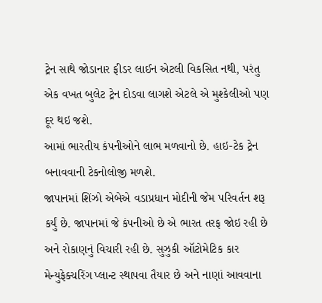ટ્રેન સાથે જોડાનાર ફીડર લાઈન એટલી વિકસિત નથી, પરંતુ એક વખત બુલેટ ટ્રેન દોડવા લાગશે એટલે એ મુશ્કેલીઓ પણ દૂર થઇ જશે.
આમાં ભારતીય કંપનીઓને લાભ મળવાનો છે. હાઇ-ટેક ટ્રેન બનાવવાની ટેકનોલોજી મળશે.
જાપાનમાં શિંઝો એબેએ વડાપ્રધાન મોદીની જેમ પરિવર્તન શરૂ કર્યું છે. જાપાનમાં જે કંપનીઓ છે એ ભારત તરફ જોઇ રહી છે અને રોકાણનું વિચારી રહી છે. સુઝુકી ઑટોમેટિક કાર મેન્યુફેક્ચરિંગ પ્લાન્ટ સ્થાપવા તૈયાર છે અને નાણાં આવવાના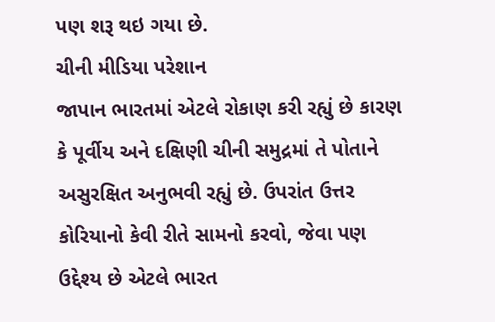પણ શરૂ થઇ ગયા છે.
ચીની મીડિયા પરેશાન
જાપાન ભારતમાં એટલે રોકાણ કરી રહ્યું છે કારણ કે પૂર્વીય અને દક્ષિણી ચીની સમુદ્રમાં તે પોતાને અસુરક્ષિત અનુભવી રહ્યું છે. ઉપરાંત ઉત્તર કોરિયાનો કેવી રીતે સામનો કરવો, જેવા પણ ઉદ્દેશ્ય છે એટલે ભારત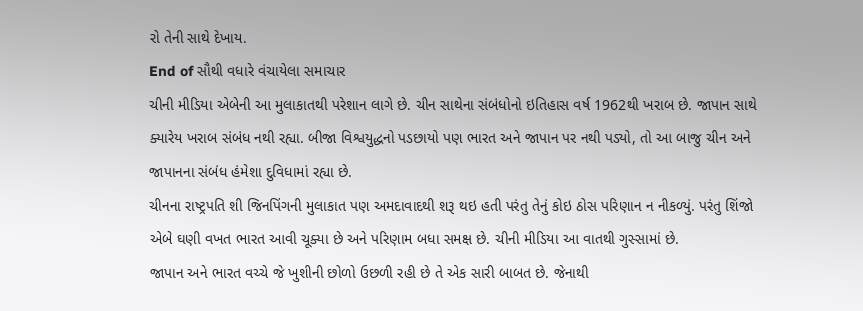રો તેની સાથે દેખાય.
End of સૌથી વધારે વંચાયેલા સમાચાર
ચીની મીડિયા એબેની આ મુલાકાતથી પરેશાન લાગે છે. ચીન સાથેના સંબંધોનો ઇતિહાસ વર્ષ 1962થી ખરાબ છે. જાપાન સાથે ક્યારેય ખરાબ સંબંધ નથી રહ્યા. બીજા વિશ્વયુદ્ધનો પડછાયો પણ ભારત અને જાપાન પર નથી પડ્યો, તો આ બાજુ ચીન અને જાપાનના સંબંધ હંમેશા દુવિધામાં રહ્યા છે.
ચીનના રાષ્ટ્રપતિ શી જિનપિંગની મુલાકાત પણ અમદાવાદથી શરૂ થઇ હતી પરંતુ તેનું કોઇ ઠોસ પરિણાન ન નીકળ્યું. પરંતુ શિંજો એબે ઘણી વખત ભારત આવી ચૂક્યા છે અને પરિણામ બધા સમક્ષ છે. ચીની મીડિયા આ વાતથી ગુસ્સામાં છે.
જાપાન અને ભારત વચ્ચે જે ખુશીની છોળો ઉછળી રહી છે તે એક સારી બાબત છે. જેનાથી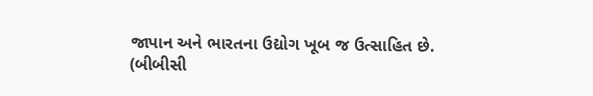જાપાન અને ભારતના ઉદ્યોગ ખૂબ જ ઉત્સાહિત છે.
(બીબીસી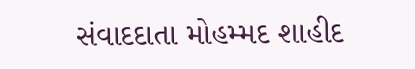સંવાદદાતા મોહમ્મદ શાહીદ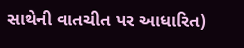સાથેની વાતચીત પર આધારિત)